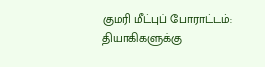குமரி மீட்புப் போராட்டம்: தியாகிகளுக்கு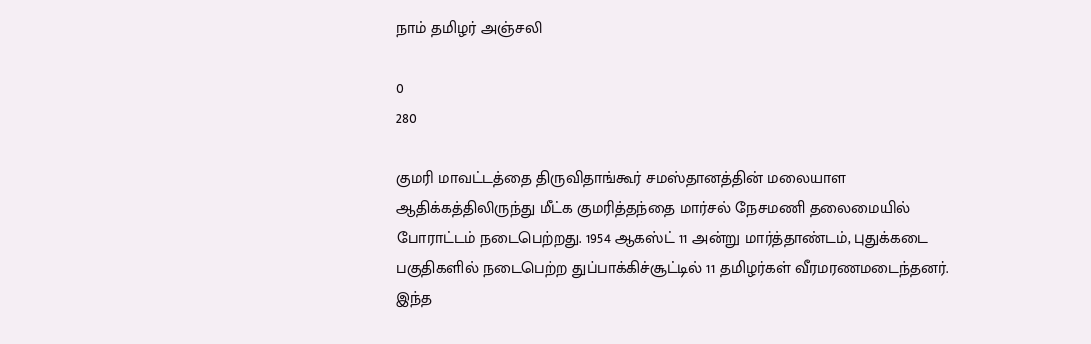நாம் தமிழர் அஞ்சலி

0
280

குமரி மாவட்டத்தை திருவிதாங்கூர் சமஸ்தானத்தின் மலையாள ஆதிக்கத்திலிருந்து மீட்க குமரித்தந்தை மார்சல் நேசமணி தலைமையில் போராட்டம் நடைபெற்றது. 1954 ஆகஸ்ட் 11 அன்று மார்த்தாண்டம், புதுக்கடை பகுதிகளில் நடைபெற்ற துப்பாக்கிச்சூட்டில் 11 தமிழர்கள் வீரமரணமடைந்தனர். இந்த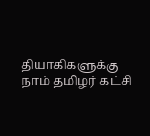தியாகிகளுக்கு நாம் தமிழர் கட்சி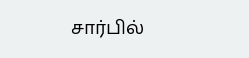சார்பில்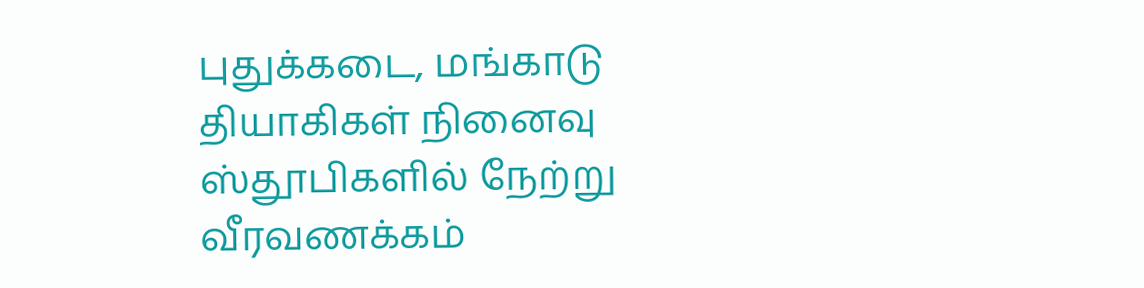புதுக்கடை, மங்காடு தியாகிகள் நினைவு ஸ்தூபிகளில் நேற்று வீரவணக்கம்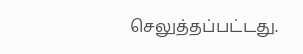செலுத்தப்பட்டது.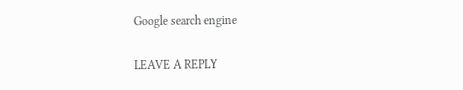Google search engine

LEAVE A REPLY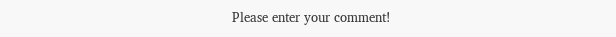Please enter your comment!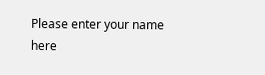Please enter your name here